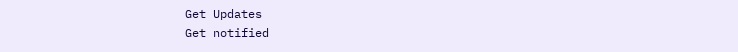Get Updates
Get notified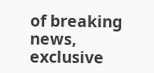of breaking news, exclusive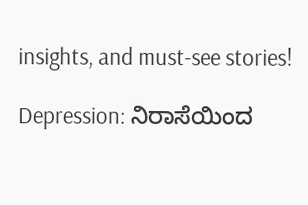insights, and must-see stories!

Depression: ನಿರಾಸೆಯಿಂದ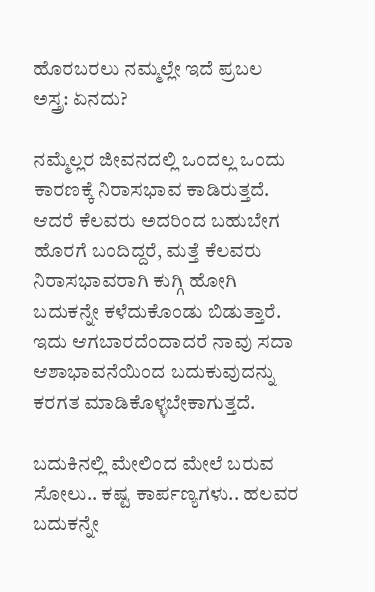ಹೊರಬರಲು ನಮ್ಮಲ್ಲೇ ಇದೆ ಪ್ರಬಲ ಅಸ್ತ್ರ: ಏನದು?

ನಮ್ಮೆಲ್ಲರ ಜೀವನದಲ್ಲಿ ಒಂದಲ್ಲ ಒಂದು ಕಾರಣಕ್ಕೆ ನಿರಾಸಭಾವ ಕಾಡಿರುತ್ತದೆ. ಆದರೆ ಕೆಲವರು ಅದರಿಂದ ಬಹುಬೇಗ ಹೊರಗೆ ಬಂದಿದ್ದರೆ, ಮತ್ತೆ ಕೆಲವರು ನಿರಾಸಭಾವರಾಗಿ ಕುಗ್ಗಿ ಹೋಗಿ ಬದುಕನ್ನೇ ಕಳೆದುಕೊಂಡು ಬಿಡುತ್ತಾರೆ. ಇದು ಆಗಬಾರದೆಂದಾದರೆ ನಾವು ಸದಾ ಆಶಾಭಾವನೆಯಿಂದ ಬದುಕುವುದನ್ನು ಕರಗತ ಮಾಡಿಕೊಳ್ಳಬೇಕಾಗುತ್ತದೆ.

ಬದುಕಿನಲ್ಲಿ ಮೇಲಿಂದ ಮೇಲೆ ಬರುವ ಸೋಲು.. ಕಷ್ಟ ಕಾರ್ಪಣ್ಯಗಳು.. ಹಲವರ ಬದುಕನ್ನೇ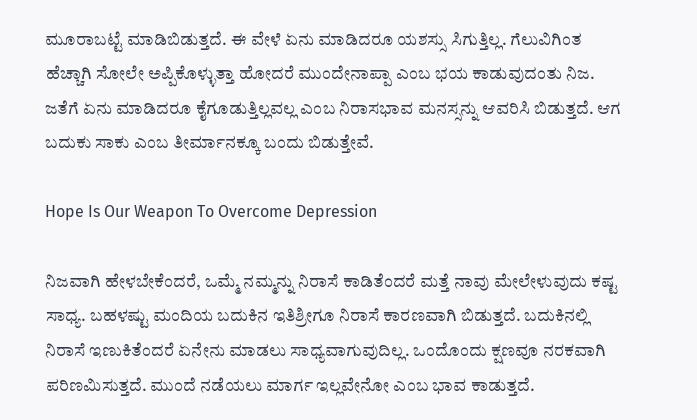ಮೂರಾಬಟ್ಟೆ ಮಾಡಿಬಿಡುತ್ತದೆ. ಈ ವೇಳೆ ಏನು ಮಾಡಿದರೂ ಯಶಸ್ಸು ಸಿಗುತ್ತಿಲ್ಲ. ಗೆಲುವಿಗಿಂತ ಹೆಚ್ಚಾಗಿ ಸೋಲೇ ಅಪ್ಪಿಕೊಳ್ಳುತ್ತಾ ಹೋದರೆ ಮುಂದೇನಾಪ್ಪಾ ಎಂಬ ಭಯ ಕಾಡುವುದಂತು ನಿಜ. ಜತೆಗೆ ಏನು ಮಾಡಿದರೂ ಕೈಗೂಡುತ್ತಿಲ್ಲವಲ್ಲ ಎಂಬ ನಿರಾಸಭಾವ ಮನಸ್ಸನ್ನು ಆವರಿಸಿ ಬಿಡುತ್ತದೆ. ಆಗ ಬದುಕು ಸಾಕು ಎಂಬ ತೀರ್ಮಾನಕ್ಕೂ ಬಂದು ಬಿಡುತ್ತೇವೆ.

Hope Is Our Weapon To Overcome Depression

ನಿಜವಾಗಿ ಹೇಳಬೇಕೆಂದರೆ, ಒಮ್ಮೆ ನಮ್ಮನ್ನು ನಿರಾಸೆ ಕಾಡಿತೆಂದರೆ ಮತ್ತೆ ನಾವು ಮೇಲೇಳುವುದು ಕಷ್ಟ ಸಾಧ್ಯ. ಬಹಳಷ್ಟು ಮಂದಿಯ ಬದುಕಿನ ಇತಿಶ್ರೀಗೂ ನಿರಾಸೆ ಕಾರಣವಾಗಿ ಬಿಡುತ್ತದೆ. ಬದುಕಿನಲ್ಲಿ ನಿರಾಸೆ ಇಣುಕಿತೆಂದರೆ ಏನೇನು ಮಾಡಲು ಸಾಧ್ಯವಾಗುವುದಿಲ್ಲ. ಒಂದೊಂದು ಕ್ಷಣವೂ ನರಕವಾಗಿ ಪರಿಣಮಿಸುತ್ತದೆ. ಮುಂದೆ ನಡೆಯಲು ಮಾರ್ಗ ಇಲ್ಲವೇನೋ ಎಂಬ ಭಾವ ಕಾಡುತ್ತದೆ.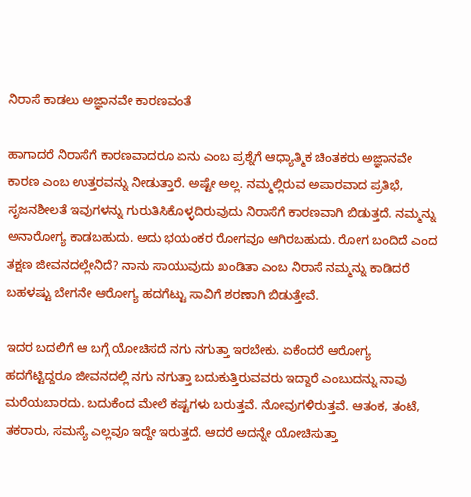ನಿರಾಸೆ ಕಾಡಲು ಅಜ್ಞಾನವೇ ಕಾರಣವಂತೆ

ಹಾಗಾದರೆ ನಿರಾಸೆಗೆ ಕಾರಣವಾದರೂ ಏನು ಎಂಬ ಪ್ರಶ್ನೆಗೆ ಆಧ್ಯಾತ್ಮಿಕ ಚಿಂತಕರು ಅಜ್ಞಾನವೇ ಕಾರಣ ಎಂಬ ಉತ್ತರವನ್ನು ನೀಡುತ್ತಾರೆ. ಅಷ್ಟೇ ಅಲ್ಲ. ನಮ್ಮಲ್ಲಿರುವ ಅಪಾರವಾದ ಪ್ರತಿಭೆ, ಸೃಜನಶೀಲತೆ ಇವುಗಳನ್ನು ಗುರುತಿಸಿಕೊಳ್ಳದಿರುವುದು ನಿರಾಸೆಗೆ ಕಾರಣವಾಗಿ ಬಿಡುತ್ತದೆ. ನಮ್ಮನ್ನು ಅನಾರೋಗ್ಯ ಕಾಡಬಹುದು. ಅದು ಭಯಂಕರ ರೋಗವೂ ಆಗಿರಬಹುದು. ರೋಗ ಬಂದಿದೆ ಎಂದ ತಕ್ಷಣ ಜೀವನದಲ್ಲೇನಿದೆ? ನಾನು ಸಾಯುವುದು ಖಂಡಿತಾ ಎಂಬ ನಿರಾಸೆ ನಮ್ಮನ್ನು ಕಾಡಿದರೆ ಬಹಳಷ್ಟು ಬೇಗನೇ ಆರೋಗ್ಯ ಹದಗೆಟ್ಟು ಸಾವಿಗೆ ಶರಣಾಗಿ ಬಿಡುತ್ತೇವೆ.

ಇದರ ಬದಲಿಗೆ ಆ ಬಗ್ಗೆ ಯೋಚಿಸದೆ ನಗು ನಗುತ್ತಾ ಇರಬೇಕು. ಏಕೆಂದರೆ ಆರೋಗ್ಯ ಹದಗೆಟ್ಟಿದ್ದರೂ ಜೀವನದಲ್ಲಿ ನಗು ನಗುತ್ತಾ ಬದುಕುತ್ತಿರುವವರು ಇದ್ದಾರೆ ಎಂಬುದನ್ನು ನಾವು ಮರೆಯಬಾರದು. ಬದುಕೆಂದ ಮೇಲೆ ಕಷ್ಟಗಳು ಬರುತ್ತವೆ. ನೋವುಗಳಿರುತ್ತವೆ. ಆತಂಕ, ತಂಟೆ, ತಕರಾರು, ಸಮಸ್ಯೆ ಎಲ್ಲವೂ ಇದ್ದೇ ಇರುತ್ತದೆ. ಆದರೆ ಅದನ್ನೇ ಯೋಚಿಸುತ್ತಾ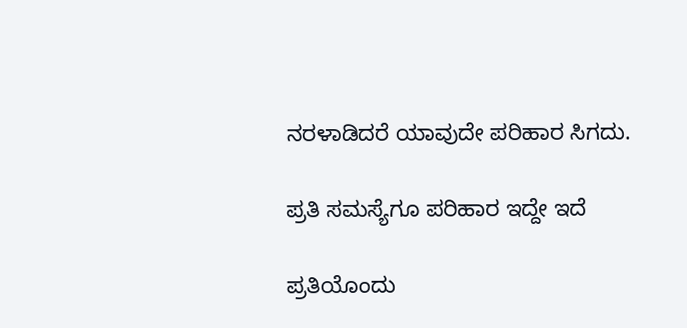ನರಳಾಡಿದರೆ ಯಾವುದೇ ಪರಿಹಾರ ಸಿಗದು.

ಪ್ರತಿ ಸಮಸ್ಯೆಗೂ ಪರಿಹಾರ ಇದ್ದೇ ಇದೆ

ಪ್ರತಿಯೊಂದು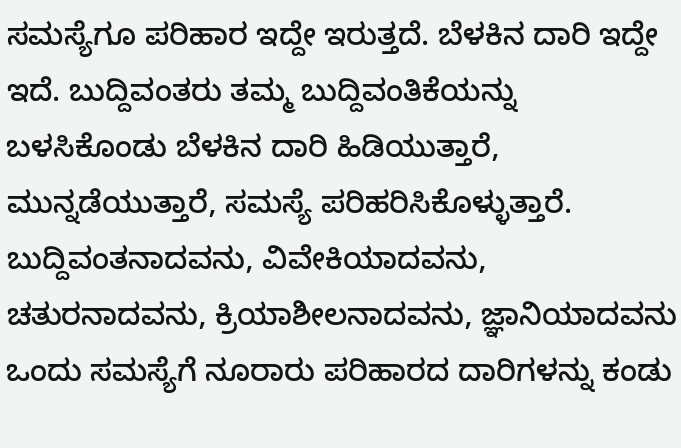ಸಮಸ್ಯೆಗೂ ಪರಿಹಾರ ಇದ್ದೇ ಇರುತ್ತದೆ. ಬೆಳಕಿನ ದಾರಿ ಇದ್ದೇ ಇದೆ. ಬುದ್ದಿವಂತರು ತಮ್ಮ ಬುದ್ದಿವಂತಿಕೆಯನ್ನು ಬಳಸಿಕೊಂಡು ಬೆಳಕಿನ ದಾರಿ ಹಿಡಿಯುತ್ತಾರೆ, ಮುನ್ನಡೆಯುತ್ತಾರೆ, ಸಮಸ್ಯೆ ಪರಿಹರಿಸಿಕೊಳ್ಳುತ್ತಾರೆ. ಬುದ್ದಿವಂತನಾದವನು, ವಿವೇಕಿಯಾದವನು, ಚತುರನಾದವನು, ಕ್ರಿಯಾಶೀಲನಾದವನು, ಜ್ಞಾನಿಯಾದವನು ಒಂದು ಸಮಸ್ಯೆಗೆ ನೂರಾರು ಪರಿಹಾರದ ದಾರಿಗಳನ್ನು ಕಂಡು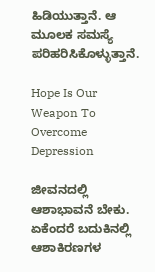ಹಿಡಿಯುತ್ತಾನೆ. ಆ ಮೂಲಕ ಸಮಸ್ಯೆ ಪರಿಹರಿಸಿಕೊಳ್ಳುತ್ತಾನೆ.

Hope Is Our Weapon To Overcome Depression

ಜೀವನದಲ್ಲಿ ಆಶಾಭಾವನೆ ಬೇಕು. ಏಕೆಂದರೆ ಬದುಕಿನಲ್ಲಿ ಆಶಾಕಿರಣಗಳ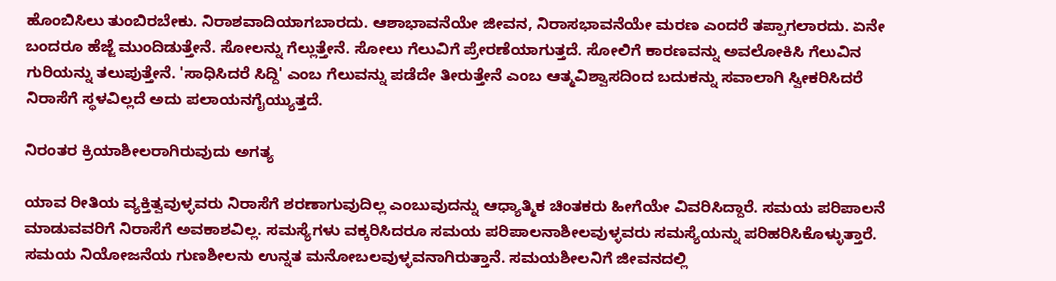ಹೊಂಬಿಸಿಲು ತುಂಬಿರಬೇಕು. ನಿರಾಶವಾದಿಯಾಗಬಾರದು. ಆಶಾಭಾವನೆಯೇ ಜೀವನ, ನಿರಾಸಭಾವನೆಯೇ ಮರಣ ಎಂದರೆ ತಪ್ಪಾಗಲಾರದು. ಏನೇ ಬಂದರೂ ಹೆಜ್ಜೆ ಮುಂದಿಡುತ್ತೇನೆ. ಸೋಲನ್ನು ಗೆಲ್ಲುತ್ತೇನೆ. ಸೋಲು ಗೆಲುವಿಗೆ ಪ್ರೇರಣೆಯಾಗುತ್ತದೆ. ಸೋಲಿಗೆ ಕಾರಣವನ್ನು ಅವಲೋಕಿಸಿ ಗೆಲುವಿನ ಗುರಿಯನ್ನು ತಲುಪುತ್ತೇನೆ. 'ಸಾಧಿಸಿದರೆ ಸಿದ್ದಿ' ಎಂಬ ಗೆಲುವನ್ನು ಪಡೆದೇ ತೀರುತ್ತೇನೆ ಎಂಬ ಆತ್ಮವಿಶ್ವಾಸದಿಂದ ಬದುಕನ್ನು ಸವಾಲಾಗಿ ಸ್ವೀಕರಿಸಿದರೆ ನಿರಾಸೆಗೆ ಸ್ಥಳವಿಲ್ಲದೆ ಅದು ಪಲಾಯನಗೈಯ್ಯುತ್ತದೆ.

ನಿರಂತರ ಕ್ರಿಯಾಶೀಲರಾಗಿರುವುದು ಅಗತ್ಯ

ಯಾವ ರೀತಿಯ ವ್ಯಕ್ತಿತ್ವವುಳ್ಳವರು ನಿರಾಸೆಗೆ ಶರಣಾಗುವುದಿಲ್ಲ ಎಂಬುವುದನ್ನು ಆಧ್ಯಾತ್ಮಿಕ ಚಿಂತಕರು ಹೀಗೆಯೇ ವಿವರಿಸಿದ್ದಾರೆ. ಸಮಯ ಪರಿಪಾಲನೆ ಮಾಡುವವರಿಗೆ ನಿರಾಸೆಗೆ ಅವಕಾಶವಿಲ್ಲ. ಸಮಸ್ಯೆಗಳು ವಕ್ಕರಿಸಿದರೂ ಸಮಯ ಪರಿಪಾಲನಾಶೀಲವುಳ್ಳವರು ಸಮಸ್ಯೆಯನ್ನು ಪರಿಹರಿಸಿಕೊಳ್ಳುತ್ತಾರೆ. ಸಮಯ ನಿಯೋಜನೆಯ ಗುಣಶೀಲನು ಉನ್ನತ ಮನೋಬಲವುಳ್ಳವನಾಗಿರುತ್ತಾನೆ. ಸಮಯಶೀಲನಿಗೆ ಜೀವನದಲ್ಲಿ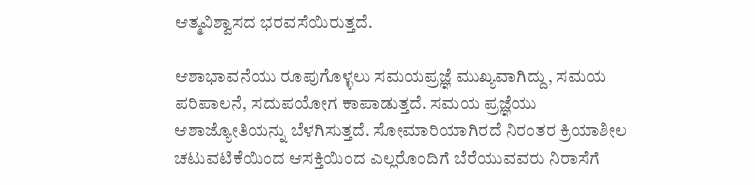ಆತ್ಮವಿಶ್ವಾಸದ ಭರವಸೆಯಿರುತ್ತದೆ.

ಆಶಾಭಾವನೆಯು ರೂಪುಗೊಳ್ಳಲು ಸಮಯಪ್ರಜ್ಞೆ ಮುಖ್ಯವಾಗಿದ್ದು, ಸಮಯ ಪರಿಪಾಲನೆ, ಸದುಪಯೋಗ ಕಾಪಾಡುತ್ತದೆ. ಸಮಯ ಪ್ರಜ್ಞೆಯು ಆಶಾಜ್ಯೋತಿಯನ್ನು ಬೆಳಗಿಸುತ್ತದೆ. ಸೋಮಾರಿಯಾಗಿರದೆ ನಿರಂತರ ಕ್ರಿಯಾಶೀಲ ಚಟುವಟಿಕೆಯಿಂದ ಆಸಕ್ತಿಯಿಂದ ಎಲ್ಲರೊಂದಿಗೆ ಬೆರೆಯುವವರು ನಿರಾಸೆಗೆ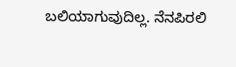ಬಲಿಯಾಗುವುದಿಲ್ಲ. ನೆನಪಿರಲಿ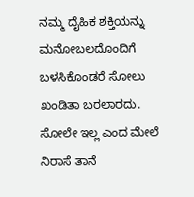ನಮ್ಮ ದೈಹಿಕ ಶಕ್ತಿಯನ್ನು ಮನೋಬಲದೊಂದಿಗೆ ಬಳಸಿಕೊಂಡರೆ ಸೋಲು ಖಂಡಿತಾ ಬರಲಾರದು. ಸೋಲೇ ಇಲ್ಲ ಎಂದ ಮೇಲೆ ನಿರಾಸೆ ತಾನೆ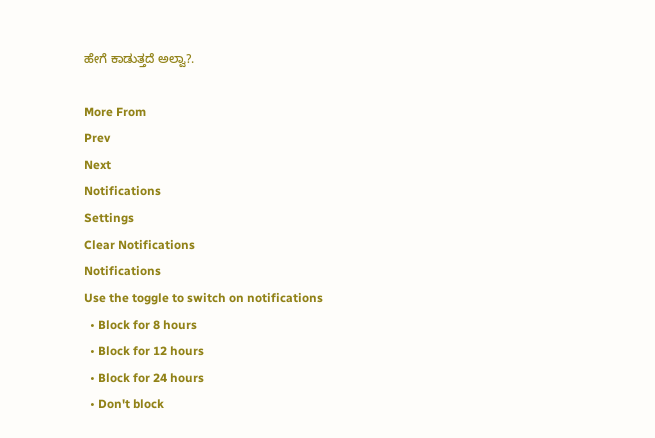ಹೇಗೆ ಕಾಡುತ್ತದೆ ಅಲ್ವಾ?.

More From
Prev
Next
Notifications
Settings
Clear Notifications
Notifications
Use the toggle to switch on notifications
  • Block for 8 hours
  • Block for 12 hours
  • Block for 24 hours
  • Don't block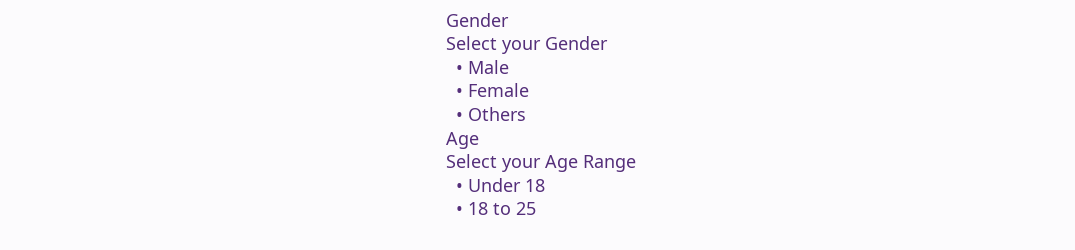Gender
Select your Gender
  • Male
  • Female
  • Others
Age
Select your Age Range
  • Under 18
  • 18 to 25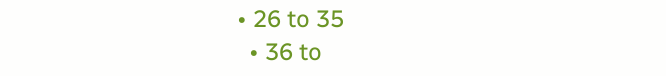• 26 to 35
  • 36 to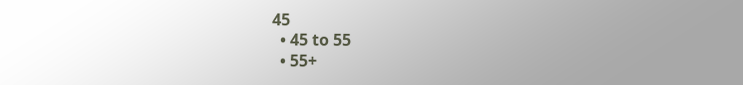45
  • 45 to 55
  • 55+